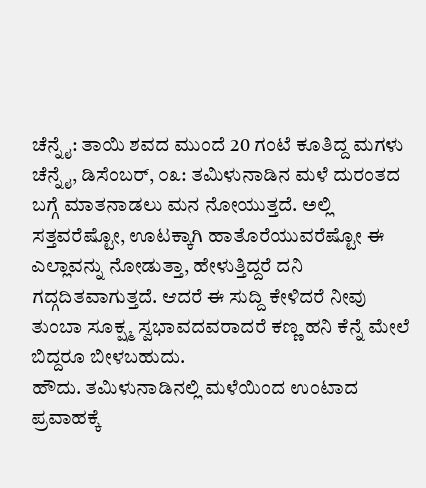ಚೆನ್ನೈ: ತಾಯಿ ಶವದ ಮುಂದೆ 20 ಗಂಟೆ ಕೂತಿದ್ದ ಮಗಳು
ಚೆನ್ನೈ, ಡಿಸೆಂಬರ್, ೦೩: ತಮಿಳುನಾಡಿನ ಮಳೆ ದುರಂತದ ಬಗ್ಗೆ ಮಾತನಾಡಲು ಮನ ನೋಯುತ್ತದೆ. ಅಲ್ಲಿ ಸತ್ತವರೆಷ್ಟೋ, ಊಟಕ್ಕಾಗಿ ಹಾತೊರೆಯುವರೆಷ್ಟೋ ಈ ಎಲ್ಲಾವನ್ನು ನೋಡುತ್ತಾ, ಹೇಳುತ್ತಿದ್ದರೆ ದನಿ ಗದ್ಗದಿತವಾಗುತ್ತದೆ. ಆದರೆ ಈ ಸುದ್ದಿ ಕೇಳಿದರೆ ನೀವು ತುಂಬಾ ಸೂಕ್ಷ್ಮ ಸ್ವಭಾವದವರಾದರೆ ಕಣ್ಣ ಹನಿ ಕೆನ್ನೆ ಮೇಲೆ ಬಿದ್ದರೂ ಬೀಳಬಹುದು.
ಹೌದು. ತಮಿಳುನಾಡಿನಲ್ಲಿ ಮಳೆಯಿಂದ ಉಂಟಾದ ಪ್ರವಾಹಕ್ಕೆ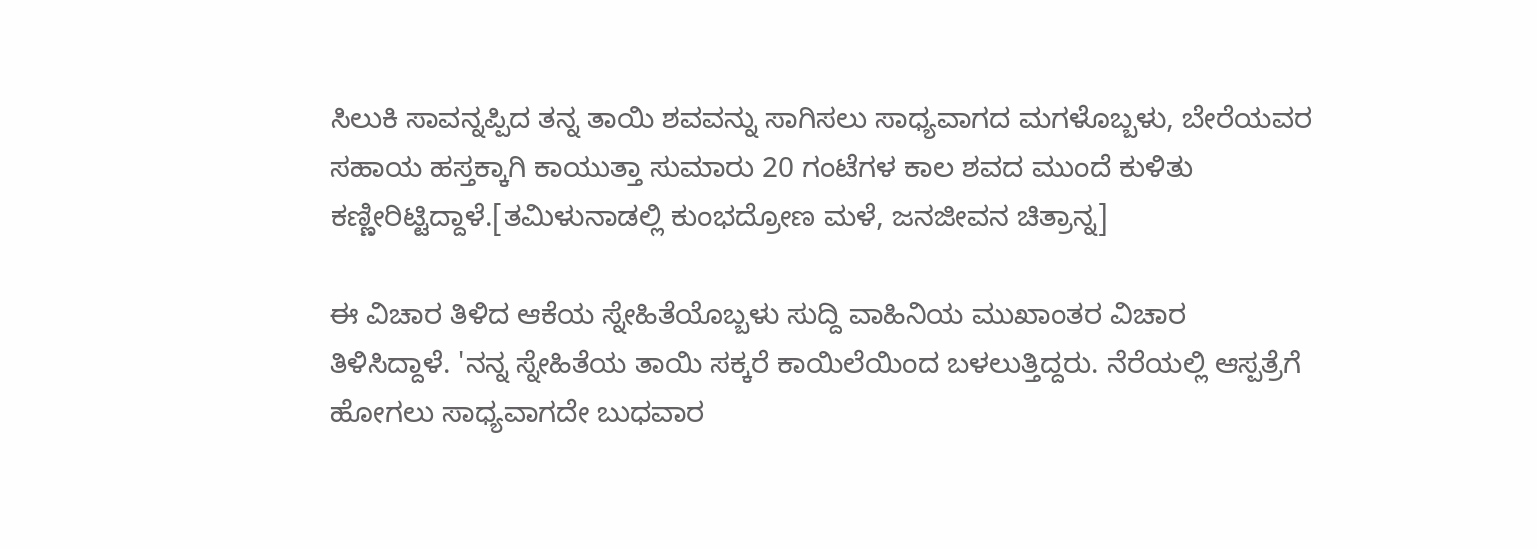ಸಿಲುಕಿ ಸಾವನ್ನಪ್ಪಿದ ತನ್ನ ತಾಯಿ ಶವವನ್ನು ಸಾಗಿಸಲು ಸಾಧ್ಯವಾಗದ ಮಗಳೊಬ್ಬಳು, ಬೇರೆಯವರ ಸಹಾಯ ಹಸ್ತಕ್ಕಾಗಿ ಕಾಯುತ್ತಾ ಸುಮಾರು 20 ಗಂಟೆಗಳ ಕಾಲ ಶವದ ಮುಂದೆ ಕುಳಿತು ಕಣ್ಣೀರಿಟ್ಟಿದ್ದಾಳೆ.[ತಮಿಳುನಾಡಲ್ಲಿ ಕುಂಭದ್ರೋಣ ಮಳೆ, ಜನಜೀವನ ಚಿತ್ರಾನ್ನ]

ಈ ವಿಚಾರ ತಿಳಿದ ಆಕೆಯ ಸ್ನೇಹಿತೆಯೊಬ್ಬಳು ಸುದ್ದಿ ವಾಹಿನಿಯ ಮುಖಾಂತರ ವಿಚಾರ ತಿಳಿಸಿದ್ದಾಳೆ. 'ನನ್ನ ಸ್ನೇಹಿತೆಯ ತಾಯಿ ಸಕ್ಕರೆ ಕಾಯಿಲೆಯಿಂದ ಬಳಲುತ್ತಿದ್ದರು. ನೆರೆಯಲ್ಲಿ ಆಸ್ಪತ್ರೆಗೆ ಹೋಗಲು ಸಾಧ್ಯವಾಗದೇ ಬುಧವಾರ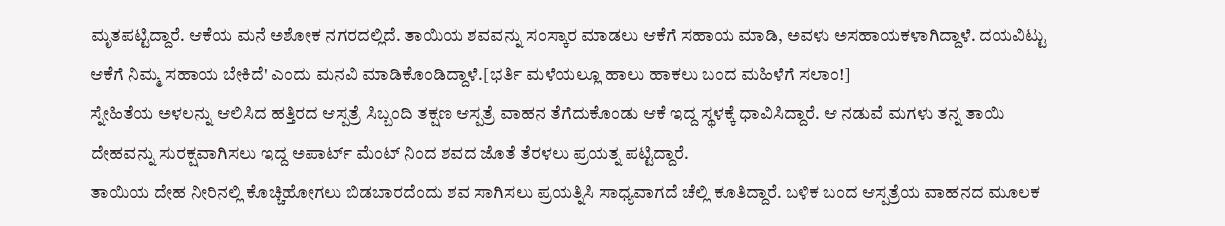ಮೃತಪಟ್ಟಿದ್ದಾರೆ. ಆಕೆಯ ಮನೆ ಅಶೋಕ ನಗರದಲ್ಲಿದೆ. ತಾಯಿಯ ಶವವನ್ನು ಸಂಸ್ಕಾರ ಮಾಡಲು ಆಕೆಗೆ ಸಹಾಯ ಮಾಡಿ, ಅವಳು ಅಸಹಾಯಕಳಾಗಿದ್ದಾಳೆ. ದಯವಿಟ್ಟು ಆಕೆಗೆ ನಿಮ್ಮ ಸಹಾಯ ಬೇಕಿದೆ' ಎಂದು ಮನವಿ ಮಾಡಿಕೊಂಡಿದ್ದಾಳೆ.[ಭರ್ತಿ ಮಳೆಯಲ್ಲೂ ಹಾಲು ಹಾಕಲು ಬಂದ ಮಹಿಳೆಗೆ ಸಲಾಂ!]
ಸ್ನೇಹಿತೆಯ ಅಳಲನ್ನು ಆಲಿಸಿದ ಹತ್ತಿರದ ಆಸ್ಪತ್ರೆ ಸಿಬ್ಬಂದಿ ತಕ್ಷಣ ಆಸ್ಪತ್ರೆ ವಾಹನ ತೆಗೆದುಕೊಂಡು ಆಕೆ ಇದ್ದ ಸ್ಥಳಕ್ಕೆ ಧಾವಿಸಿದ್ದಾರೆ. ಆ ನಡುವೆ ಮಗಳು ತನ್ನ ತಾಯಿ ದೇಹವನ್ನು ಸುರಕ್ಷವಾಗಿಸಲು ಇದ್ದ ಅಪಾರ್ಟ್ ಮೆಂಟ್ ನಿಂದ ಶವದ ಜೊತೆ ತೆರಳಲು ಪ್ರಯತ್ನ ಪಟ್ಟಿದ್ದಾರೆ.
ತಾಯಿಯ ದೇಹ ನೀರಿನಲ್ಲಿ ಕೊಚ್ಚಿಹೋಗಲು ಬಿಡಬಾರದೆಂದು ಶವ ಸಾಗಿಸಲು ಪ್ರಯತ್ನಿಸಿ ಸಾಧ್ಯವಾಗದೆ ಚೆಲ್ಲಿ ಕೂತಿದ್ದಾರೆ. ಬಳಿಕ ಬಂದ ಆಸ್ಪತ್ರೆಯ ವಾಹನದ ಮೂಲಕ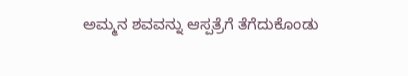ಅಮ್ಮನ ಶವವನ್ನು ಆಸ್ಪತ್ರೆಗೆ ತೆಗೆದುಕೊಂಡು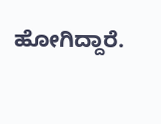ಹೋಗಿದ್ದಾರೆ.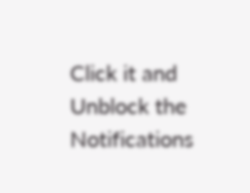Click it and Unblock the Notifications